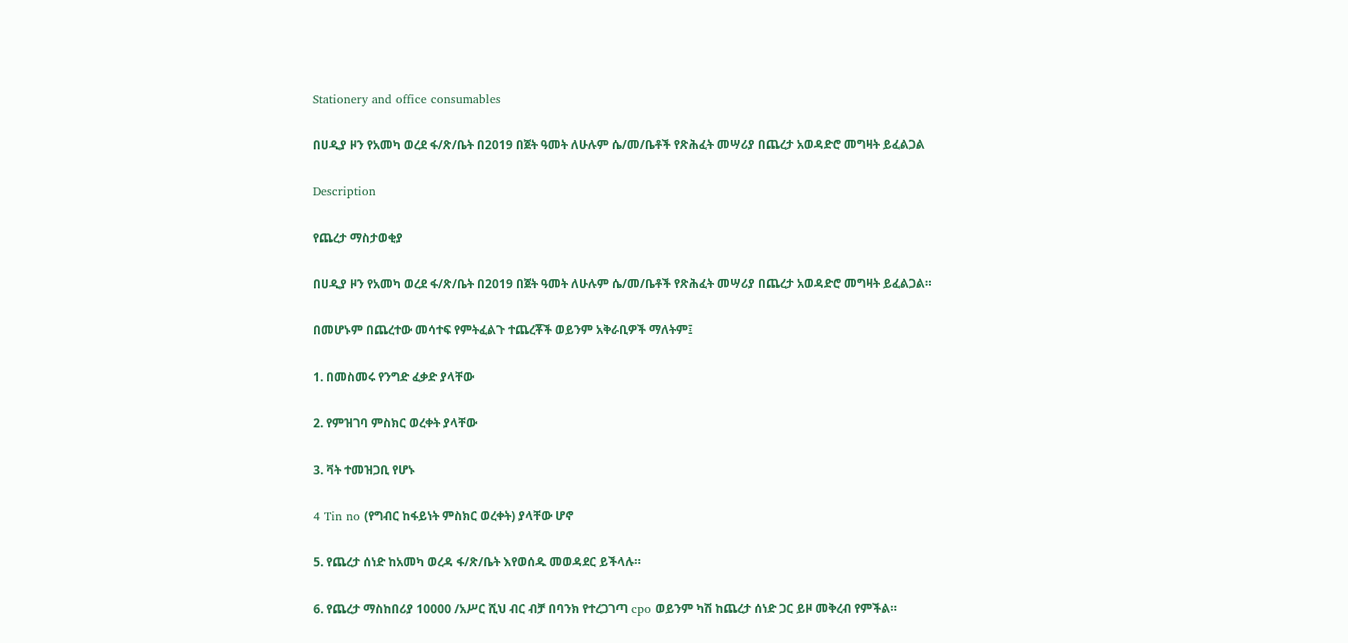Stationery and office consumables

በሀዲያ ዞን የአመካ ወረደ ፋ/ጽ/ቤት በ2019 በጀት ዓመት ለሁሉም ሴ/መ/ቤቶች የጽሕፈት መሣሪያ በጨረታ አወዳድሮ መግዛት ይፈልጋል

Description

የጨረታ ማስታወቂያ

በሀዲያ ዞን የአመካ ወረደ ፋ/ጽ/ቤት በ2019 በጀት ዓመት ለሁሉም ሴ/መ/ቤቶች የጽሕፈት መሣሪያ በጨረታ አወዳድሮ መግዛት ይፈልጋል።

በመሆኑም በጨረተው መሳተፍ የምትፈልጉ ተጨረቾች ወይንም አቅራቢዎች ማለትም፤

1. በመስመሩ የንግድ ፈቃድ ያላቸው

2. የምዝገባ ምስክር ወረቀት ያላቸው

3. ቫት ተመዝጋቢ የሆኑ

4 Tin no (የግብር ከፋይነት ምስክር ወረቀት) ያላቸው ሆኖ

5. የጨረታ ሰነድ ከአመካ ወረዳ ፋ/ጽ/ቤት እየወሰዱ መወዳደር ይችላሉ።

6. የጨረታ ማስከበሪያ 10000 /አሥር ሺህ ብር ብቻ በባንክ የተረጋገጣ cpo ወይንም ካሽ ከጨረታ ሰነድ ጋር ይዞ መቅረብ የምችል።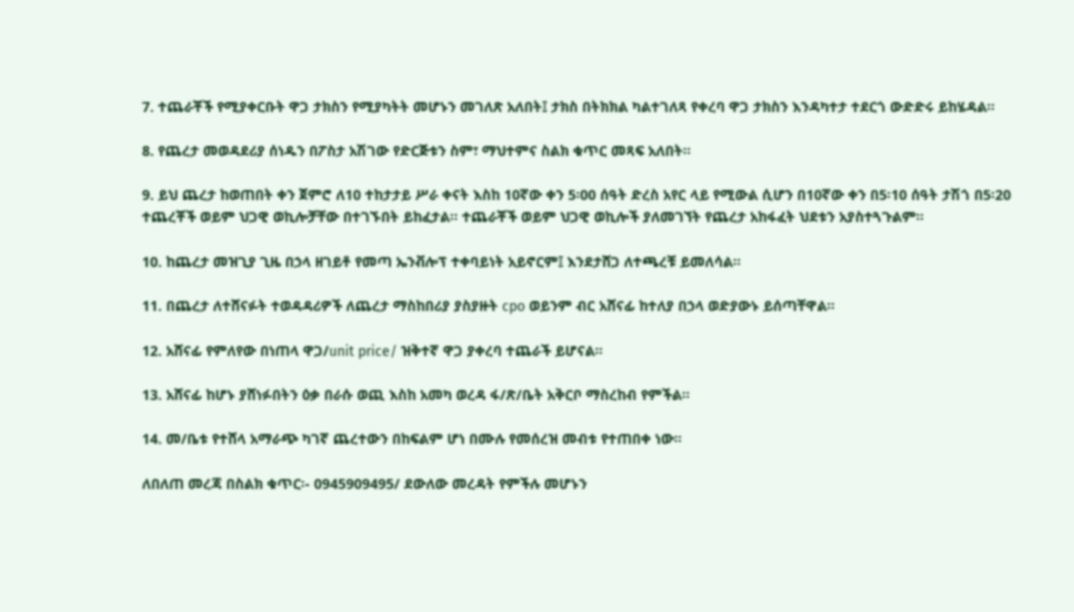7. ተጨራቾች የሚያቀርቡት ዋጋ ታክስን የሚያካትት መሆኑን መገለጽ አለበት፤ ታክስ በትክክል ካልተገለጻ የቀረባ ዋጋ ታክስን እንዳካተታ ተደርጎ ውድድሩ ይከሄዳል።

8. የጨረታ መወዳደሪያ ሰነዱን በፖስታ አሽገው የድርጅቱን ስም፣ ማህተምና ስልክ ቁጥር መጻፍ አለበት።

9. ይህ ጨረታ ከወጠበት ቀን ጀምሮ ለ10 ተከታታይ ሥራ ቀናት እስከ 10ኛው ቀን 5፡00 ሰዓት ድረስ አየር ላይ የሚውል ሲሆን በ10ኛው ቀን በ5፡10 ሰዓት ታሽጎ በ5፡20 ተጨረቾች ወይም ህጋዊ ወኪሎቻቸው በተገኙበት ይከፈታል፡፡ ተጨራቾች ወይም ህጋዊ ወኪሎች ያለመገኘት የጨረታ አከፋፈት ህደቱን አያስተጓጉልም።

10. ከጨረታ መዝጊያ ጊዜ በኃላ ዘገይቶ የመጣ ኤንቭሎፕ ተቀባይነት አይኖርም፤ እንደታሸጋ ለተጫረቹ ይመለሳል።

11. በጨረታ ለተሸናፉት ተወዳዳሪዎች ለጨረታ ማስከበሪያ ያስያዙት cpo ወይንም ብር አሸናፊ ከተለያ በኃላ ወድያውኑ ይሰጣቸዋል።

12. አሸናፊ የምለየው በነጠላ ዋጋ/unit price/ ዝቅተኛ ዋጋ ያቀረባ ተጨራች ይሆናል።

13. አሸናፊ ከሆኑ ያሸነፉበትን ዕቃ በራሱ ወጪ እስከ አመካ ወረዳ ፋ/ጽ/ቤት አቅርቦ ማስረከብ የምችል።

14. መ/ቤቱ የተሸላ አማራጭ ካገኛ ጨረተውን በከፍልም ሆነ በሙሉ የመሰረዝ መብቱ የተጠበቀ ነው።

ለበለጠ መረጃ በስልክ ቁጥር፡- 0945909495/ ደውለው መረዳት የምችሉ መሆኑን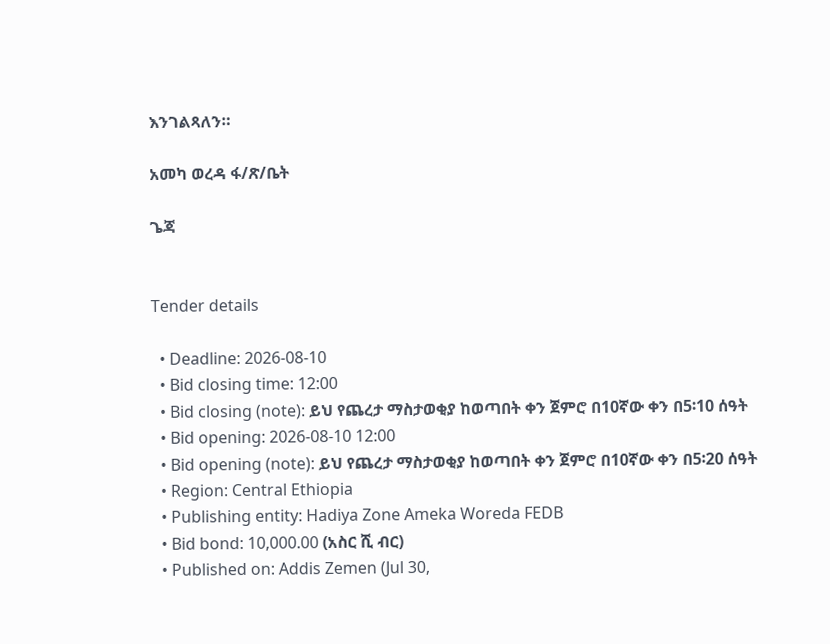እንገልጻለን።

አመካ ወረዳ ፋ/ጽ/ቤት

ጌጃ


Tender details

  • Deadline: 2026-08-10
  • Bid closing time: 12:00
  • Bid closing (note): ይህ የጨረታ ማስታወቂያ ከወጣበት ቀን ጀምሮ በ10ኛው ቀን በ5፡10 ሰዓት
  • Bid opening: 2026-08-10 12:00
  • Bid opening (note): ይህ የጨረታ ማስታወቂያ ከወጣበት ቀን ጀምሮ በ10ኛው ቀን በ5፡20 ሰዓት
  • Region: Central Ethiopia
  • Publishing entity: Hadiya Zone Ameka Woreda FEDB
  • Bid bond: 10,000.00 (አስር ሺ ብር)
  • Published on: Addis Zemen (Jul 30,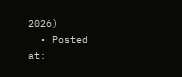2026)
  • Posted at: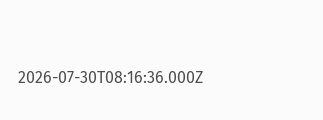2026-07-30T08:16:36.000Z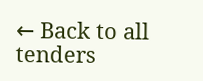← Back to all tenders